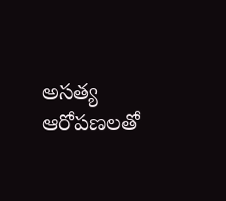అసత్య ఆరోపణలతో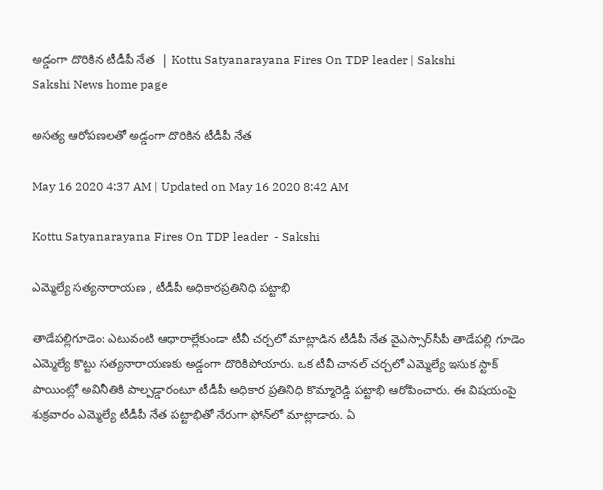అడ్డంగా దొరికిన టీడీపీ నేత  | Kottu Satyanarayana Fires On TDP leader | Sakshi
Sakshi News home page

అసత్య ఆరోపణలతో అడ్డంగా దొరికిన టీడీపీ నేత

May 16 2020 4:37 AM | Updated on May 16 2020 8:42 AM

Kottu Satyanarayana Fires On TDP leader  - Sakshi

ఎమ్మెల్యే సత్యనారాయణ , టీడీపీ అధికారప్రతినిధి పట్టాభి

తాడేపల్లిగూడెం: ఎటువంటి ఆధారాల్లేకుండా టీవీ చర్చలో మాట్లాడిన టీడీపీ నేత వైఎస్సార్‌సీపీ తాడేపల్లి గూడెం ఎమ్మెల్యే కొట్టు సత్యనారాయణకు అడ్డంగా దొరికిపోయారు. ఒక టీవీ చానల్‌ చర్చలో ఎమ్మెల్యే ఇసుక స్టాక్‌ పాయింట్లో అవినీతికి పాల్పడ్డారంటూ టీడీపీ అధికార ప్రతినిధి కొమ్మారెడ్డి పట్టాభి ఆరోపించారు. ఈ విషయంపై శుక్రవారం ఎమ్మెల్యే టీడీపీ నేత పట్టాభితో నేరుగా ఫోన్‌లో మాట్లాడారు. ఏ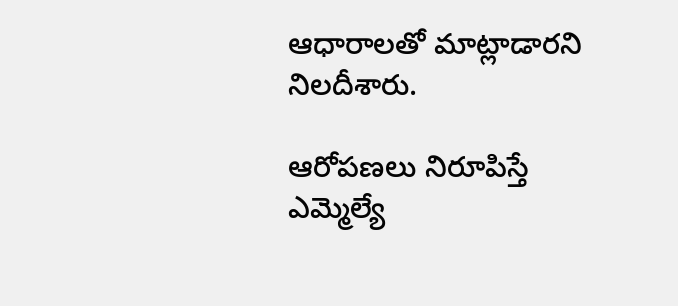ఆధారాలతో మాట్లాడారని నిలదీశారు.

ఆరోపణలు నిరూపిస్తే ఎమ్మెల్యే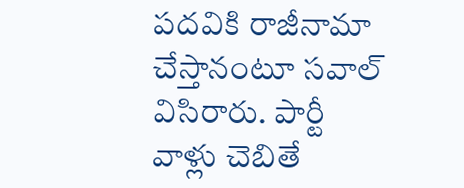పదవికి రాజీనామా చేస్తానంటూ సవాల్‌ విసిరారు. పార్టీ వాళ్లు చెబితే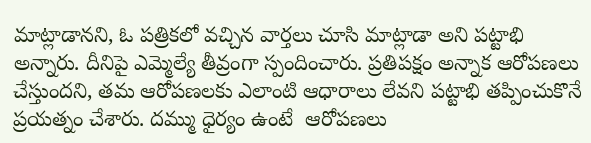మాట్లాడానని, ఓ పత్రికలో వచ్చిన వార్తలు చూసి మాట్లాడా అని పట్టాభి అన్నారు. దీనిపై ఎమ్మెల్యే తీవ్రంగా స్పందించారు. ప్రతిపక్షం అన్నాక ఆరోపణలు చేస్తుందని, తమ ఆరోపణలకు ఎలాంటి ఆధారాలు లేవని పట్టాభి తప్పించుకొనే ప్రయత్నం చేశారు. దమ్ము ధైర్యం ఉంటే  ఆరోపణలు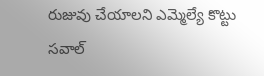రుజువు చేయాలని ఎమ్మెల్యే కొట్టు సవాల్‌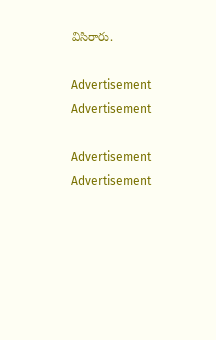విసిరారు.

Advertisement
Advertisement

Advertisement
Advertisement